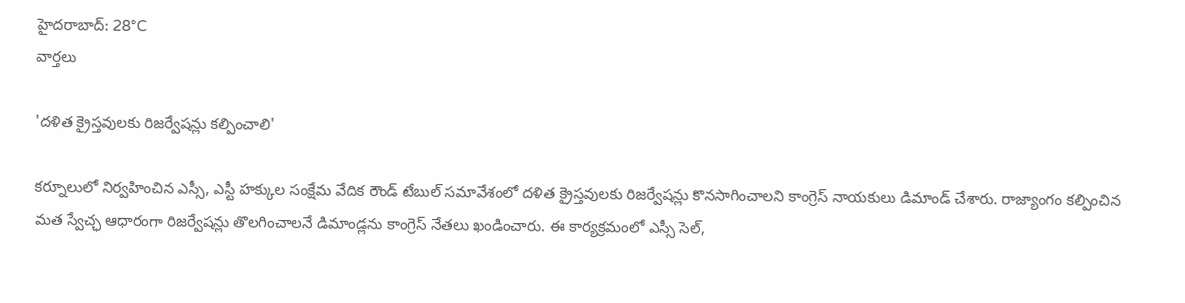హైదరాబాద్: 28°C
వార్తలు

'దళిత క్రైస్తవులకు రిజర్వేషన్లు కల్పించాలి'

కర్నూలులో నిర్వహించిన ఎస్సీ, ఎస్టీ హక్కుల సంక్షేమ వేదిక రౌండ్ టేబుల్ సమావేశంలో దళిత క్రైస్తవులకు రిజర్వేషన్లు కొనసాగించాలని కాంగ్రెస్ నాయకులు డిమాండ్ చేశారు. రాజ్యాంగం కల్పించిన మత స్వేచ్ఛ ఆధారంగా రిజర్వేషన్లు తొలగించాలనే డిమాండ్లను కాంగ్రెస్ నేతలు ఖండించారు. ఈ కార్యక్రమంలో ఎస్సీ సెల్,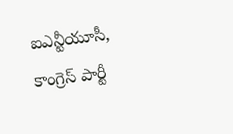ఐఎన్టీయూసీ, కాంగ్రెస్ పార్టీ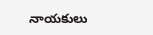నాయకులు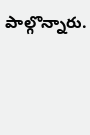పాల్గొన్నారు.